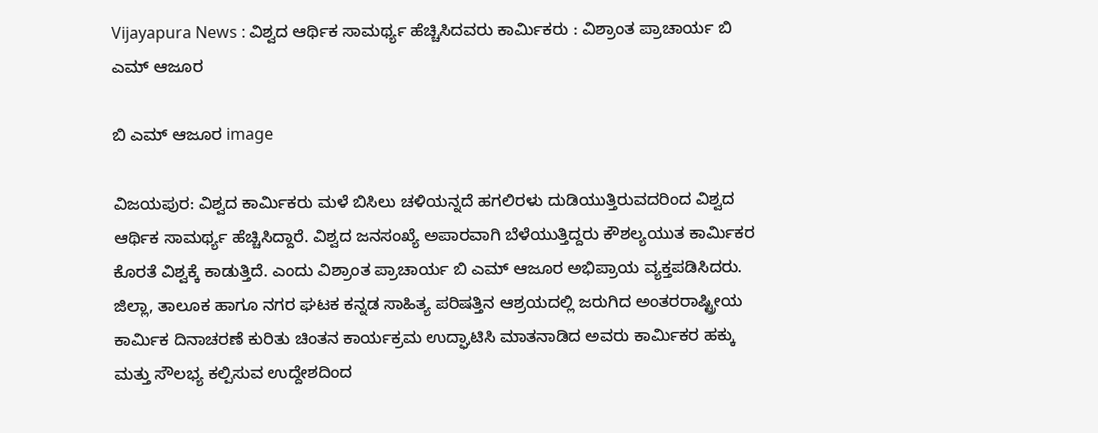Vijayapura News : ವಿಶ್ವದ ಆರ್ಥಿಕ ಸಾಮರ್ಥ್ಯ ಹೆಚ್ಚಿಸಿದವರು ಕಾರ್ಮಿಕರು : ವಿಶ್ರಾಂತ ಪ್ರಾಚಾರ್ಯ ಬಿ ಎಮ್ ಆಜೂರ

ಬಿ ಎಮ್ ಆಜೂರ image

ವಿಜಯಪುರ: ವಿಶ್ವದ ಕಾರ್ಮಿಕರು ಮಳೆ ಬಿಸಿಲು ಚಳಿಯನ್ನದೆ ಹಗಲಿರಳು ದುಡಿಯುತ್ತಿರುವದರಿಂದ ವಿಶ್ವದ ಆರ್ಥಿಕ ಸಾಮರ್ಥ್ಯ ಹೆಚ್ಚಿಸಿದ್ದಾರೆ. ವಿಶ್ವದ ಜನಸಂಖ್ಯೆ ಅಪಾರವಾಗಿ ಬೆಳೆಯುತ್ತಿದ್ದರು ಕೌಶಲ್ಯಯುತ ಕಾರ್ಮಿಕರ ಕೊರತೆ ವಿಶ್ವಕ್ಕೆ ಕಾಡುತ್ತಿದೆ. ಎಂದು ವಿಶ್ರಾಂತ ಪ್ರಾಚಾರ್ಯ ಬಿ ಎಮ್ ಆಜೂರ ಅಭಿಪ್ರಾಯ ವ್ಯಕ್ತಪಡಿಸಿದರು. ಜಿಲ್ಲಾ, ತಾಲೂಕ ಹಾಗೂ ನಗರ ಘಟಕ ಕನ್ನಡ ಸಾಹಿತ್ಯ ಪರಿಷತ್ತಿನ ಆಶ್ರಯದಲ್ಲಿ ಜರುಗಿದ ಅಂತರರಾಷ್ಟ್ರೀಯ ಕಾರ್ಮಿಕ ದಿನಾಚರಣೆ ಕುರಿತು ಚಿಂತನ ಕಾರ್ಯಕ್ರಮ ಉದ್ಘಾಟಿಸಿ ಮಾತನಾಡಿದ ಅವರು ಕಾರ್ಮಿಕರ ಹಕ್ಕು ಮತ್ತು ಸೌಲಭ್ಯ ಕಲ್ಪಿಸುವ ಉದ್ದೇಶದಿಂದ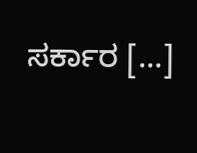ಸರ್ಕಾರ […]